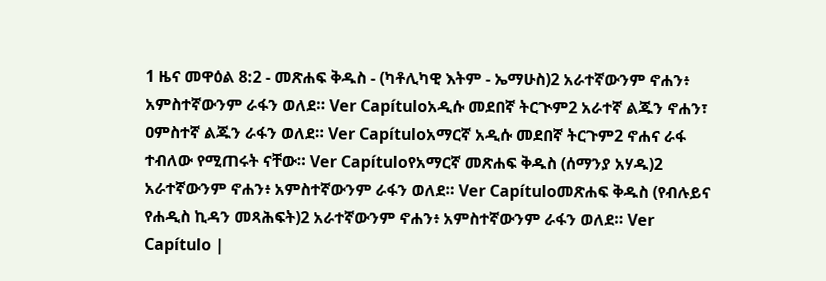1 ዜና መዋዕል 8:2 - መጽሐፍ ቅዱስ - (ካቶሊካዊ እትም - ኤማሁስ)2 አራተኛውንም ኖሐን፥ አምስተኛውንም ራፋን ወለደ። Ver Capítuloአዲሱ መደበኛ ትርጒም2 አራተኛ ልጁን ኖሐን፣ ዐምስተኛ ልጁን ራፋን ወለደ። Ver Capítuloአማርኛ አዲሱ መደበኛ ትርጉም2 ኖሐና ራፋ ተብለው የሚጠሩት ናቸው። Ver Capítuloየአማርኛ መጽሐፍ ቅዱስ (ሰማንያ አሃዱ)2 አራተኛውንም ኖሐን፥ አምስተኛውንም ራፋን ወለደ። Ver Capítuloመጽሐፍ ቅዱስ (የብሉይና የሐዲስ ኪዳን መጻሕፍት)2 አራተኛውንም ኖሐን፥ አምስተኛውንም ራፋን ወለደ። Ver Capítulo |